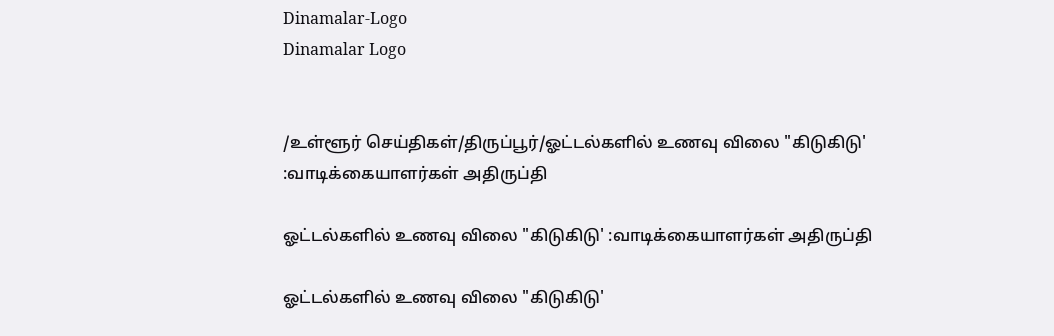Dinamalar-Logo
Dinamalar Logo


/உள்ளூர் செய்திகள்/திருப்பூர்/ஓட்டல்களில் உணவு விலை "கிடுகிடு' :வாடிக்கையாளர்கள் அதிருப்தி

ஓட்டல்களில் உணவு விலை "கிடுகிடு' :வாடிக்கையாளர்கள் அதிருப்தி

ஓட்டல்களில் உணவு விலை "கிடுகிடு'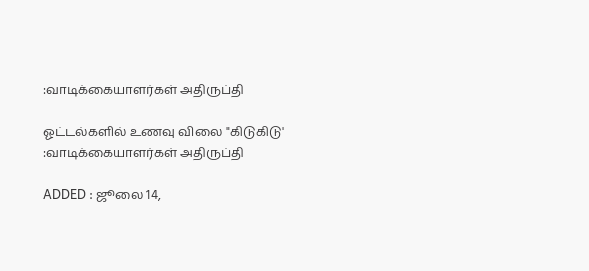:வாடிக்கையாளர்கள் அதிருப்தி

ஓட்டல்களில் உணவு விலை "கிடுகிடு' :வாடிக்கையாளர்கள் அதிருப்தி

ADDED : ஜூலை 14,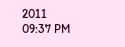2011 09:37 PM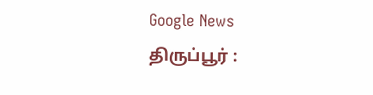Google News
திருப்பூர் :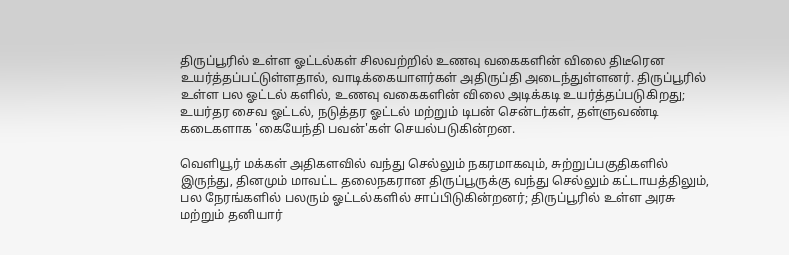திருப்பூரில் உள்ள ஓட்டல்கள் சிலவற்றில் உணவு வகைகளின் விலை திடீரென உயர்த்தப்பட்டுள்ளதால், வாடிக்கையாளர்கள் அதிருப்தி அடைந்துள்ளனர். திருப்பூரில் உள்ள பல ஓட்டல் களில், உணவு வகைகளின் விலை அடிக்கடி உயர்த்தப்படுகிறது; உயர்தர சைவ ஓட்டல், நடுத்தர ஓட்டல் மற்றும் டிபன் சென்டர்கள், தள்ளுவண்டி கடைகளாக 'கையேந்தி பவன்'கள் செயல்படுகின்றன.

வெளியூர் மக்கள் அதிகளவில் வந்து செல்லும் நகரமாகவும், சுற்றுப்பகுதிகளில் இருந்து, தினமும் மாவட்ட தலைநகரான திருப்பூருக்கு வந்து செல்லும் கட்டாயத்திலும், பல நேரங்களில் பலரும் ஓட்டல்களில் சாப்பிடுகின்றனர்; திருப்பூரில் உள்ள அரசு மற்றும் தனியார்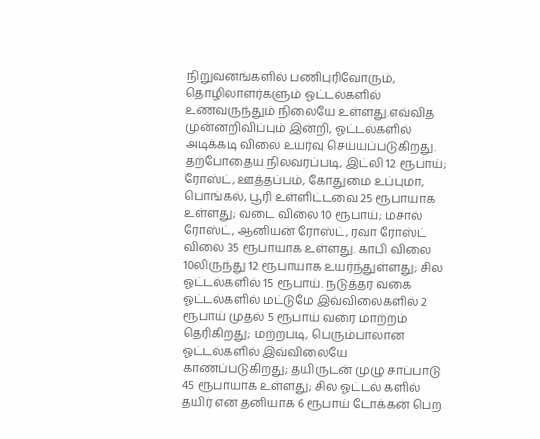நிறுவனங்களில் பணிபுரிவோரும், தொழிலாளர்களும் ஓட்டல்களில் உணவருந்தும் நிலையே உள்ளது.எவ்வித முன்னறிவிப்பும் இன்றி, ஓட்டல்களில் அடிக்கடி விலை உயர்வு செய்யப்படுகிறது. தற்போதைய நிலவரப்படி, இட்லி 12 ரூபாய்; ரோஸ்ட், ஊத்தப்பம், கோதுமை உப்புமா, பொங்கல், பூரி உள்ளிட்டவை 25 ரூபாயாக உள்ளது; வடை விலை 10 ரூபாய்; மசால் ரோஸ்ட், ஆனியன் ரோஸ்ட், ரவா ரோஸ்ட் விலை 35 ரூபாயாக உள்ளது. காபி விலை 10லிருந்து 12 ரூபாயாக உயர்ந்துள்ளது; சில ஓட்டல்களில் 15 ரூபாய். நடுத்தர வகை ஓட்டல்களில் மட்டுமே இவ்விலைகளில் 2 ரூபாய் முதல் 5 ரூபாய் வரை மாற்றம் தெரிகிறது; மற்றபடி, பெரும்பாலான ஓட்டல்களில் இவ்விலையே காணப்படுகிறது; தயிருடன் முழு சாப்பாடு 45 ரூபாயாக உள்ளது; சில ஓட்டல் களில் தயிர் என தனியாக 6 ரூபாய் டோக்கன் பெற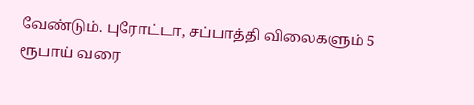வேண்டும். புரோட்டா, சப்பாத்தி விலைகளும் 5 ரூபாய் வரை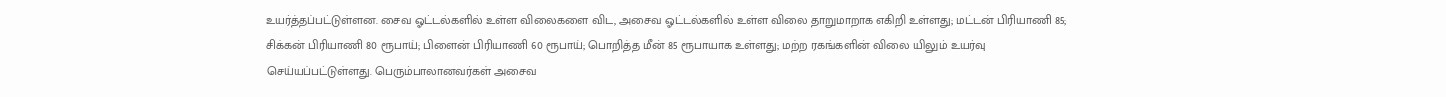உயர்த்தப்பட்டுள்ளன. சைவ ஓட்டல்களில் உள்ள விலைகளை விட, அசைவ ஓட்டல்களில் உள்ள விலை தாறுமாறாக எகிறி உள்ளது; மட்டன் பிரியாணி 85; சிக்கன் பிரியாணி 80 ரூபாய்; பிளைன் பிரியாணி 60 ரூபாய்; பொறித்த மீன் 85 ரூபாயாக உள்ளது; மற்ற ரகங்களின் விலை யிலும் உயர்வு செய்யப்பட்டுள்ளது. பெரும்பாலானவர்கள் அசைவ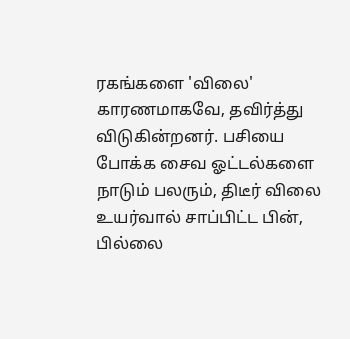ரகங்களை 'விலை' காரணமாகவே, தவிர்த்து விடுகின்றனர். பசியை போக்க சைவ ஓட்டல்களை நாடும் பலரும், திடீர் விலை உயர்வால் சாப்பிட்ட பின், பில்லை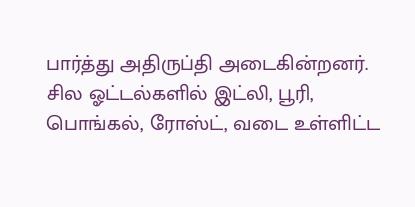பார்த்து அதிருப்தி அடைகின்றனர். சில ஓட்டல்களில் இட்லி, பூரி, பொங்கல், ரோஸ்ட், வடை உள்ளிட்ட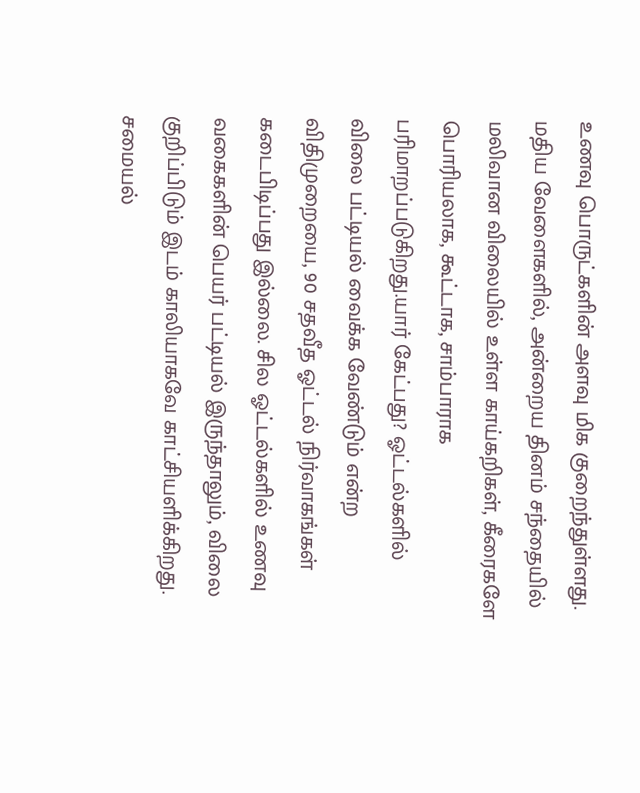உணவு பொருட்களின் அளவு மிக குறைந்துள்ளது. மதிய வேளைகளில், அன்றைய தினம் சந்தையில் மலிவான விலையில் உள்ள காய்கறிகள், கீரைகளே பொரியலாக, கூட்டாக, சாம்பாராக பரிமாறப்படுகிறது.யார் கேட்பது? ஓட்டல்களில் விலை பட்டியல் வைக்க வேண்டும் என்ற விதிமுறையை, 90 சதவீத ஓட்டல் நிர்வாகங்கள் கடைபிடிப்பது இல்லை. சில ஓட்டல்களில் உணவு வகைகளின் பெயர் பட்டியல் இருந்தாலும், விலை குறிப்பிடும் இடம் காலியாகவே காட்சியளிக்கிறது. சமையல்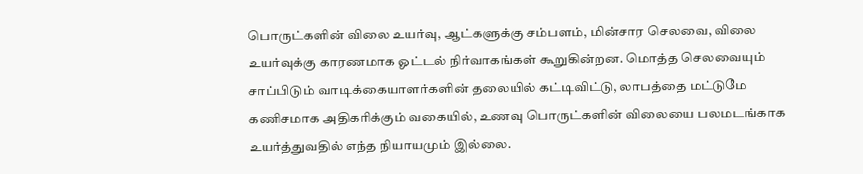பொருட்களின் விலை உயர்வு, ஆட்களுக்கு சம்பளம், மின்சார செலவை, விலை உயர்வுக்கு காரணமாக ஓட்டல் நிர்வாகங்கள் கூறுகின்றன. மொத்த செலவையும் சாப்பிடும் வாடிக்கையாளர்களின் தலையில் கட்டிவிட்டு, லாபத்தை மட்டுமே கணிசமாக அதிகரிக்கும் வகையில், உணவு பொருட்களின் விலையை பலமடங்காக உயர்த்துவதில் எந்த நியாயமும் இல்லை.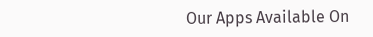Our Apps Available On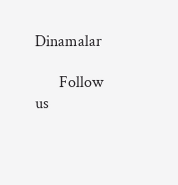Dinamalar

      Follow us